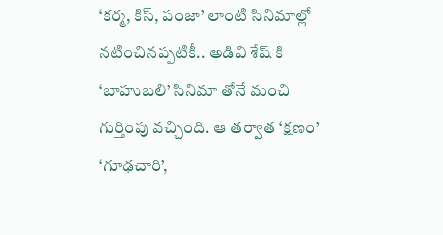‘కర్మ, కిస్, పంజా’ లాంటి సినిమాల్లో నటించినప్పటికీ.. అడివి శేష్ కి ‘బాహుబలి’ సినిమా తోనే మంచి గుర్తింపు వచ్చింది. ఆ తర్వాత ‘క్షణం’ ‘గూఢచారి’,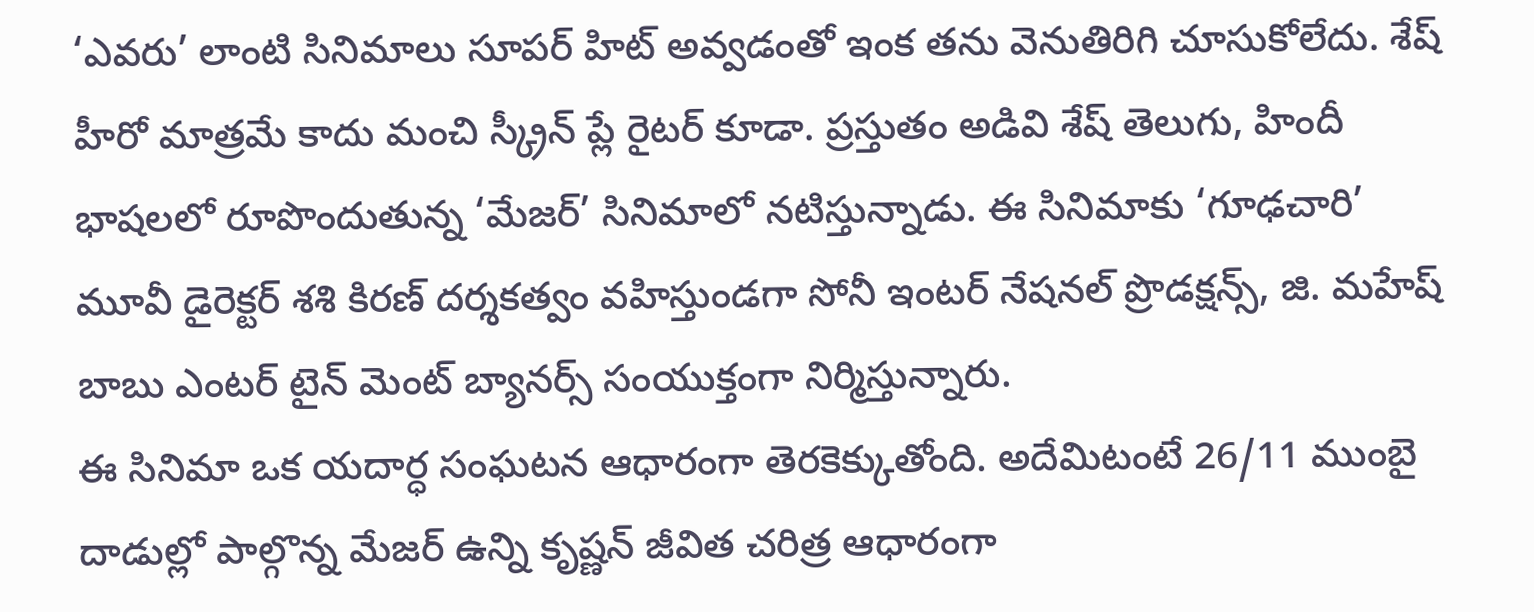‘ఎవరు’ లాంటి సినిమాలు సూపర్ హిట్ అవ్వడంతో ఇంక తను వెనుతిరిగి చూసుకోలేదు. శేష్ హీరో మాత్రమే కాదు మంచి స్క్రీన్ ప్లే రైటర్ కూడా. ప్రస్తుతం అడివి శేష్ తెలుగు, హిందీ భాషలలో రూపొందుతున్న ‘మేజర్’ సినిమాలో నటిస్తున్నాడు. ఈ సినిమాకు ‘గూఢచారి’ మూవీ డైరెక్టర్ శశి కిరణ్ దర్శకత్వం వహిస్తుండగా సోనీ ఇంటర్ నేషనల్ ప్రొడక్షన్స్, జి. మహేష్ బాబు ఎంటర్ టైన్ మెంట్ బ్యానర్స్ సంయుక్తంగా నిర్మిస్తున్నారు.
ఈ సినిమా ఒక యదార్ధ సంఘటన ఆధారంగా తెరకెక్కుతోంది. అదేమిటంటే 26/11 ముంబై దాడుల్లో పాల్గొన్న మేజర్ ఉన్ని కృష్ణన్ జీవిత చరిత్ర ఆధారంగా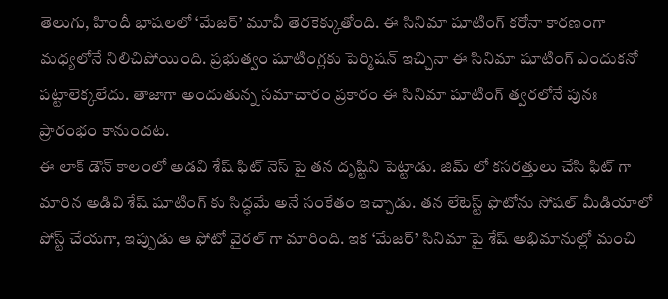తెలుగు, హిందీ భాషలలో ‘మేజర్’ మూవీ తెరకెక్కుతోంది. ఈ సినిమా షూటింగ్ కరోనా కారణంగా మధ్యలోనే నిలిచిపోయింది. ప్రభుత్వం షూటింగ్లకు పెర్మిషన్ ఇచ్చినా ఈ సినిమా షూటింగ్ ఎందుకనో పట్టాలెక్కలేదు. తాజాగా అందుతున్న సమాచారం ప్రకారం ఈ సినిమా షూటింగ్ త్వరలోనే పునః ప్రారంభం కానుందట.
ఈ లాక్ డౌన్ కాలంలో అడవి శేష్ ఫిట్ నెస్ పై తన దృష్టిని పెట్టాడు. జిమ్ లో కసరత్తులు చేసి ఫిట్ గా మారిన అడివి శేష్ షూటింగ్ కు సిద్ధమే అనే సంకేతం ఇచ్చాడు. తన లేటెస్ట్ ఫొటోను సోషల్ మీడియాలో పోస్ట్ చేయగా, ఇప్పుడు ఆ ఫోటో వైరల్ గా మారింది. ఇక ‘మేజర్’ సినిమా పై శేష్ అభిమానుల్లో మంచి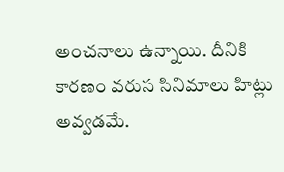అంచనాలు ఉన్నాయి. దీనికి కారణం వరుస సినిమాలు హిట్లు అవ్వడమే.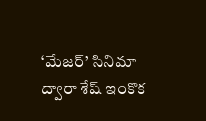‘మేజర్’ సినిమా ద్వారా శేష్ ఇంకొక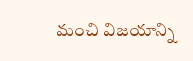మంచి విజయాన్ని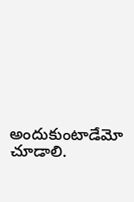అందుకుంటాడేమో చూడాలి.